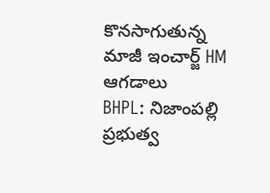కొనసాగుతున్న మాజీ ఇంచార్జ్ HM ఆగడాలు
BHPL: నిజాంపల్లి ప్రభుత్వ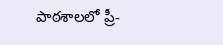పాఠశాలలో ప్రీ-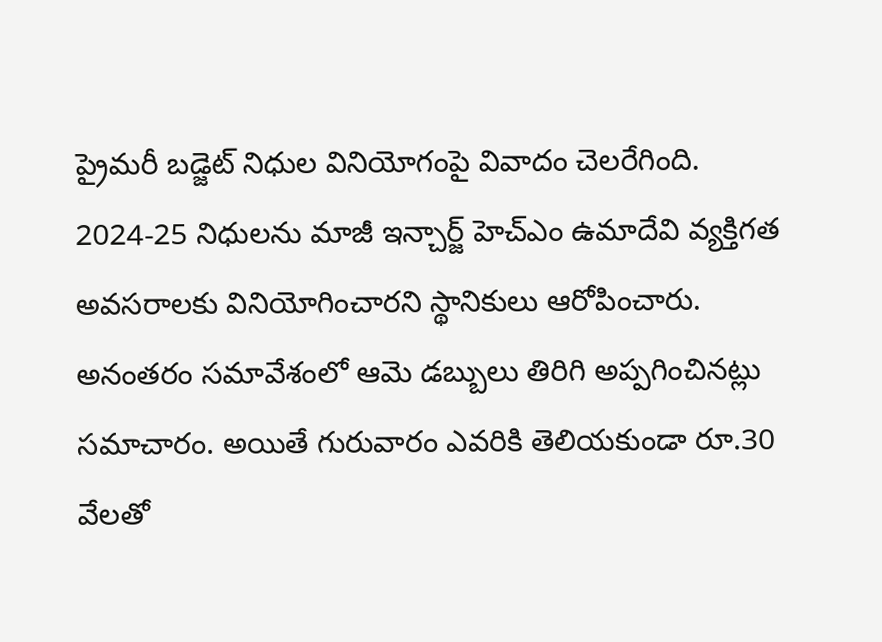ప్రైమరీ బడ్జెట్ నిధుల వినియోగంపై వివాదం చెలరేగింది. 2024-25 నిధులను మాజీ ఇన్చార్జ్ హెచ్ఎం ఉమాదేవి వ్యక్తిగత అవసరాలకు వినియోగించారని స్థానికులు ఆరోపించారు. అనంతరం సమావేశంలో ఆమె డబ్బులు తిరిగి అప్పగించినట్లు సమాచారం. అయితే గురువారం ఎవరికి తెలియకుండా రూ.30 వేలతో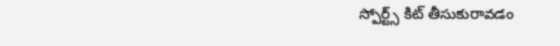స్పోర్ట్స్ కిట్ తీసుకురావడం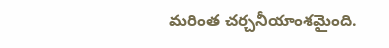మరింత చర్చనీయాంశమైంది.